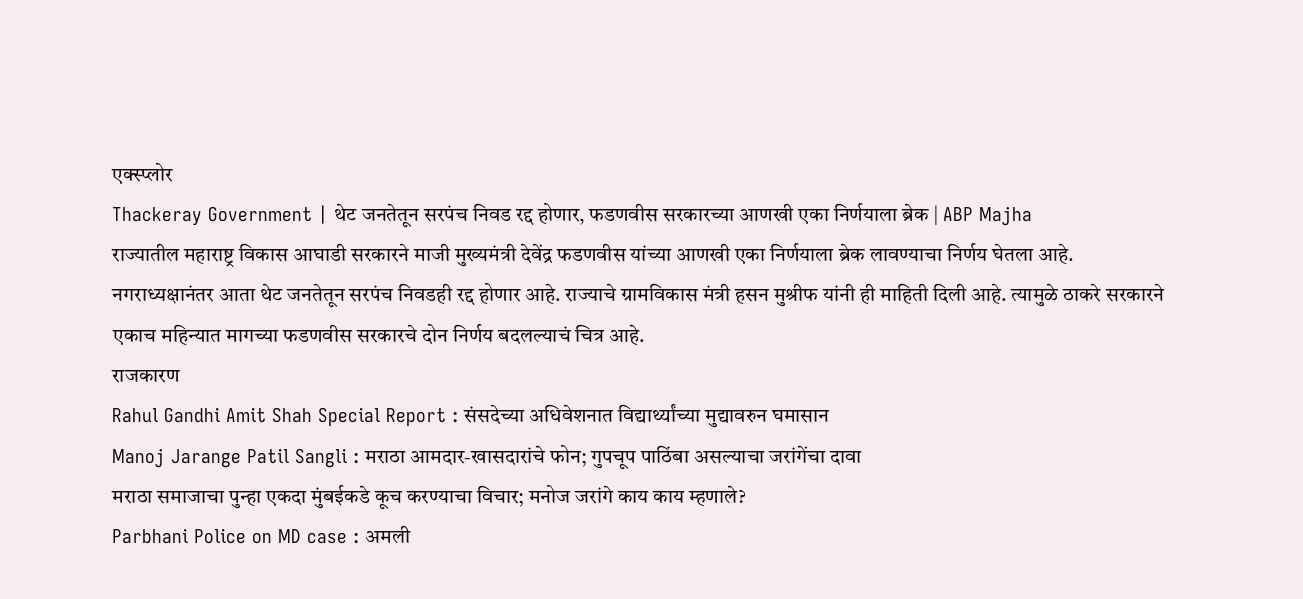एक्स्प्लोर
Thackeray Government | थेट जनतेतून सरपंच निवड रद्द होणार, फडणवीस सरकारच्या आणखी एका निर्णयाला ब्रेक | ABP Majha
राज्यातील महाराष्ट्र विकास आघाडी सरकारने माजी मुख्यमंत्री देवेंद्र फडणवीस यांच्या आणखी एका निर्णयाला ब्रेक लावण्याचा निर्णय घेतला आहे. नगराध्यक्षानंतर आता थेट जनतेतून सरपंच निवडही रद्द होणार आहे. राज्याचे ग्रामविकास मंत्री हसन मुश्रीफ यांनी ही माहिती दिली आहे. त्यामुळे ठाकरे सरकारने एकाच महिन्यात मागच्या फडणवीस सरकारचे दोन निर्णय बदलल्याचं चित्र आहे.
राजकारण
Rahul Gandhi Amit Shah Special Report : संसदेच्या अधिवेशनात विद्यार्थ्यांच्या मुद्यावरुन घमासान
Manoj Jarange Patil Sangli : मराठा आमदार-खासदारांचे फोन; गुपचूप पाठिंबा असल्याचा जरांगेंचा दावा
मराठा समाजाचा पुन्हा एकदा मुंबईकडे कूच करण्याचा विचार; मनोज जरांगे काय काय म्हणाले?
Parbhani Police on MD case : अमली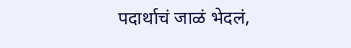पदार्थाचं जाळं भेदलं,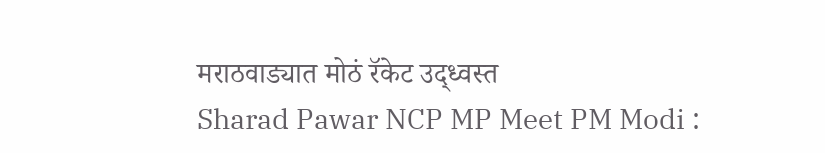मराठवाड्यात मोठं रॅकेट उद्ध्वस्त
Sharad Pawar NCP MP Meet PM Modi :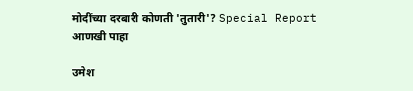मोदींच्या दरबारी कोणती 'तुतारी'? Special Report
आणखी पाहा

उमेश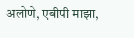अलोणे, एबीपी माझा,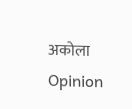अकोला
Opinion